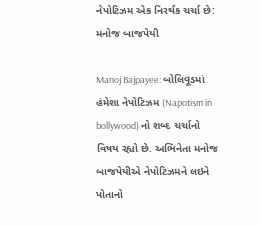નેપોટિઝમ એક નિરર્થક ચર્ચા છે: મનોજ બાજપેયી

Manoj Bajpayee: બોલિવૂડમાં હંમેશા નેપોટિઝમ (Napotism in bollywood) નો શબ્દ ચર્ચાનો વિષય રહ્યો છે. અભિનેતા મનોજ બાજપેયીએ નેપોટિઝમને લઇને પોતાનો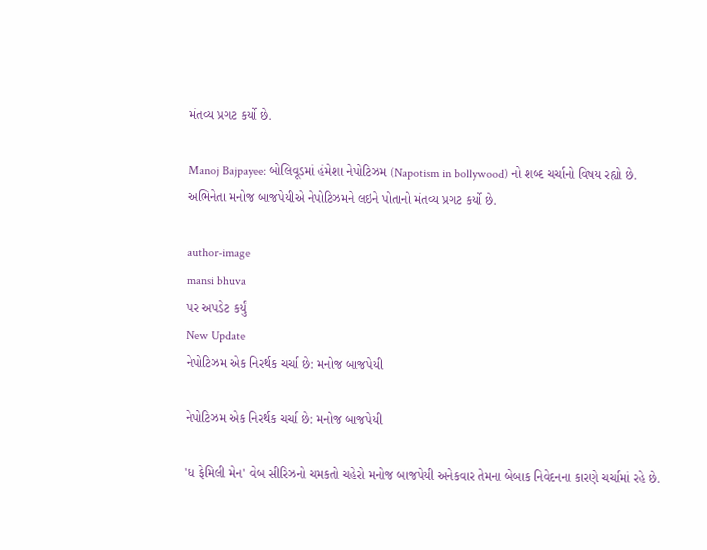મંતવ્ય પ્રગટ કર્યો છે.

Manoj Bajpayee: બોલિવૂડમાં હંમેશા નેપોટિઝમ (Napotism in bollywood) નો શબ્દ ચર્ચાનો વિષય રહ્યો છે. અભિનેતા મનોજ બાજપેયીએ નેપોટિઝમને લઇને પોતાનો મંતવ્ય પ્રગટ કર્યો છે.

author-image
mansi bhuva
પર અપડેટ કર્યું
New Update
નેપોટિઝમ એક નિરર્થક ચર્ચા છે: મનોજ બાજપેયી

નેપોટિઝમ એક નિરર્થક ચર્ચા છે: મનોજ બાજપેયી

'ધ ફેમિલી મેન' વેબ સીરિઝનો ચમકતો ચહેરો મનોજ બાજપેયી અનેકવાર તેમના બેબાક નિવેદનના કારણે ચર્ચામાં રહે છે.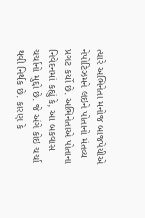ત્યારે અભિનેતા મનોજ બાજપેયીએ નેપોટિઝમને લઇને પોતાનો મંતવ્ય પ્રગટ કર્યો છે. અભિનેતાએ પોતાના નિવેદનમાં કહ્યું કે, આ બકવાસ ચર્ચાનો મુદ્દો છે. જે અંગે કોઇ ચર્ચા થવી નિર્થક છે. કારણ કે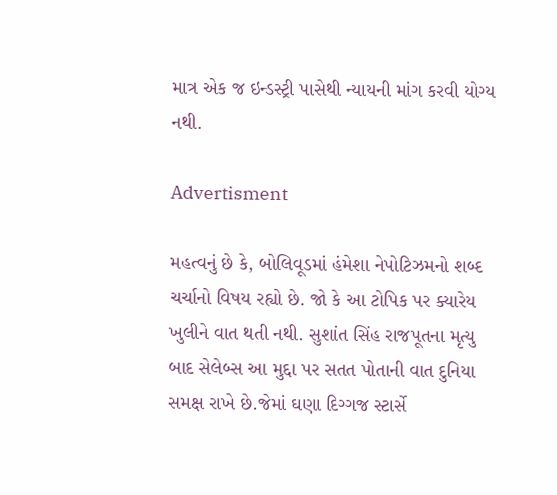માત્ર એક જ ઇન્ડસ્ટ્રી પાસેથી ન્યાયની માંગ કરવી યોગ્ય નથી.

Advertisment

મહત્વનું છે કે, બોલિવૂડમાં હંમેશા નેપોટિઝમનો શબ્દ ચર્ચાનો વિષય રહ્યો છે. જો કે આ ટોપિક પર ક્યારેય ખુલીને વાત થતી નથી. સુશાંત સિંહ રાજપૂતના મૃત્યુ બાદ સેલેબ્સ આ મુદ્દા પર સતત પોતાની વાત દુનિયા સમક્ષ રાખે છે.જેમાં ઘણા દિગ્ગજ સ્ટાર્સે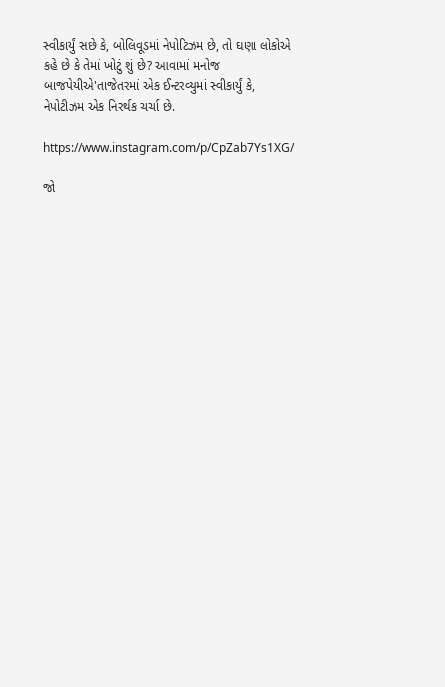સ્વીકાર્યું સછે કે, બોલિવૂડમાં નેપોટિઝમ છે, તો ઘણા લોકોએ કહે છે કે તેમાં ખોટું શું છે? આવામાં મનોજ બાજપેયીએ'તાજેતરમાં એક ઈન્ટરવ્યુમાં સ્વીકાર્યું કે, નેપોટીઝમ એક નિરર્થક ચર્ચા છે.

https://www.instagram.com/p/CpZab7Ys1XG/

જો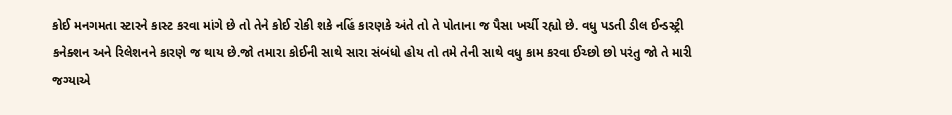કોઈ મનગમતા સ્ટારને કાસ્ટ કરવા માંગે છે તો તેને કોઈ રોકી શકે નહિં કારણકે અંતે તો તે પોતાના જ પૈસા ખર્ચી રહ્યો છે. વધુ પડતી ડીલ ઈન્ડસ્ટ્રી કનેક્શન અને રિલેશનને કારણે જ થાય છે.જો તમારા કોઈની સાથે સારા સંબંધો હોય તો તમે તેની સાથે વધુ કામ કરવા ઈચ્છો છો પરંતુ જો તે મારી જગ્યાએ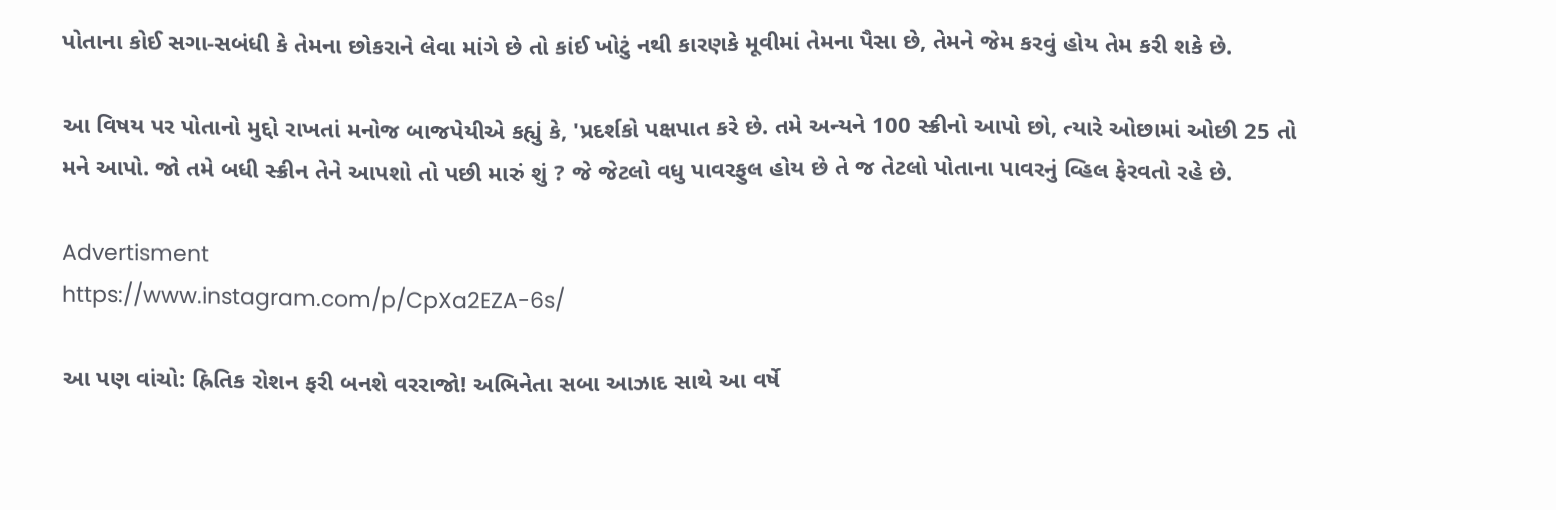પોતાના કોઈ સગા-સબંધી કે તેમના છોકરાને લેવા માંગે છે તો કાંઈ ખોટું નથી કારણકે મૂવીમાં તેમના પૈસા છે, તેમને જેમ કરવું હોય તેમ કરી શકે છે.

આ વિષય પર પોતાનો મુદ્દો રાખતાં મનોજ બાજપેયીએ કહ્યું કે, 'પ્રદર્શકો પક્ષપાત કરે છે. તમે અન્યને 100 સ્ક્રીનો આપો છો, ત્યારે ઓછામાં ઓછી 25 તો મને આપો. જો તમે બધી સ્ક્રીન તેને આપશો તો પછી મારું શું ? જે જેટલો વધુ પાવરફુલ હોય છે તે જ તેટલો પોતાના પાવરનું વ્હિલ ફેરવતો રહે છે.

Advertisment
https://www.instagram.com/p/CpXa2EZA-6s/

આ પણ વાંચો: હ્રિતિક રોશન ફરી બનશે વરરાજો! અભિનેતા સબા આઝાદ સાથે આ વર્ષે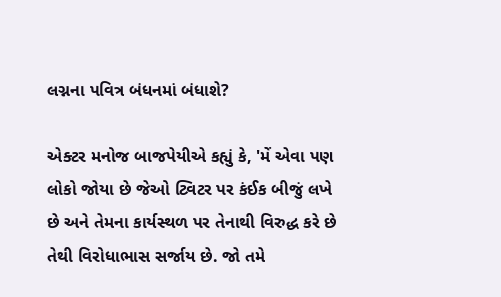લગ્નના પવિત્ર બંધનમાં બંધાશે?

એક્ટર મનોજ બાજપેયીએ કહ્યું કે, 'મેં એવા પણ લોકો જોયા છે જેઓ ટ્વિટર પર કંઈક બીજું લખે છે અને તેમના કાર્યસ્થળ પર તેનાથી વિરુદ્ધ કરે છે તેથી વિરોધાભાસ સર્જાય છે. જો તમે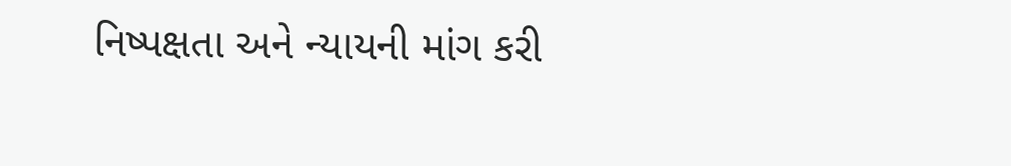નિષ્પક્ષતા અને ન્યાયની માંગ કરી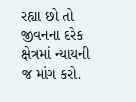રહ્યા છો તો જીવનના દરેક ક્ષેત્રમાં ન્યાયની જ માંગ કરો.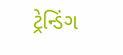ટ્રેન્ડિંગ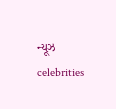ન્યૂઝ celebrities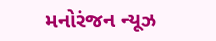મનોરંજન ન્યૂઝ